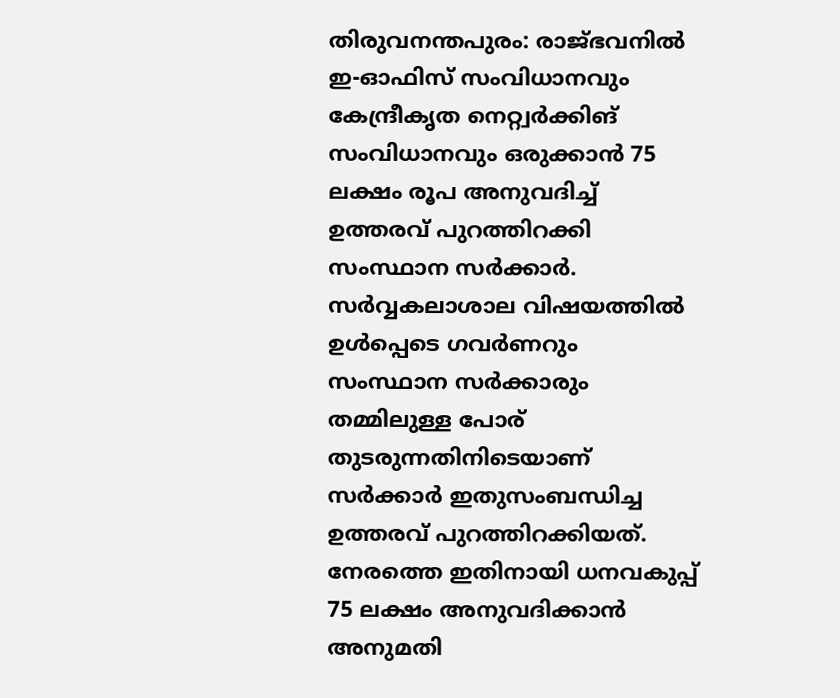തിരുവനന്തപുരം: രാജ്ഭവനിൽ ഇ-ഓഫിസ് സംവിധാനവും കേന്ദ്രീകൃത നെറ്റ്വർക്കിങ് സംവിധാനവും ഒരുക്കാൻ 75 ലക്ഷം രൂപ അനുവദിച്ച് ഉത്തരവ് പുറത്തിറക്കി സംസ്ഥാന സർക്കാർ. സർവ്വകലാശാല വിഷയത്തിൽ ഉൾപ്പെടെ ഗവർണറും സംസ്ഥാന സർക്കാരും തമ്മിലുള്ള പോര് തുടരുന്നതിനിടെയാണ് സർക്കാർ ഇതുസംബന്ധിച്ച ഉത്തരവ് പുറത്തിറക്കിയത്.
നേരത്തെ ഇതിനായി ധനവകുപ്പ് 75 ലക്ഷം അനുവദിക്കാൻ അനുമതി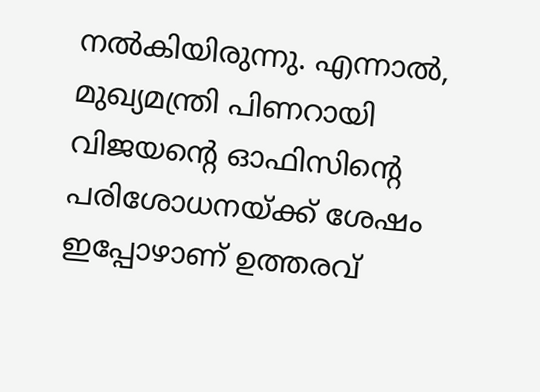നൽകിയിരുന്നു. എന്നാൽ, മുഖ്യമന്ത്രി പിണറായി വിജയന്റെ ഓഫിസിന്റെ പരിശോധനയ്ക്ക് ശേഷം ഇപ്പോഴാണ് ഉത്തരവ്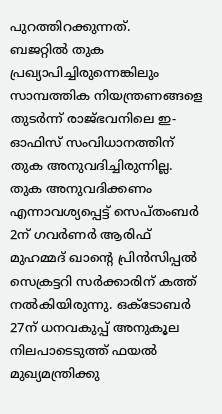പുറത്തിറക്കുന്നത്.
ബജറ്റിൽ തുക പ്രഖ്യാപിച്ചിരുന്നെങ്കിലും സാമ്പത്തിക നിയന്ത്രണങ്ങളെ തുടർന്ന് രാജ്ഭവനിലെ ഇ-ഓഫിസ് സംവിധാനത്തിന് തുക അനുവദിച്ചിരുന്നില്ല. തുക അനുവദിക്കണം എന്നാവശ്യപ്പെട്ട് സെപ്തംബർ 2ന് ഗവർണർ ആരിഫ് മുഹമ്മദ് ഖാന്റെ പ്രിൻസിപ്പൽ സെക്രട്ടറി സർക്കാരിന് കത്ത് നൽകിയിരുന്നു. ഒക്ടോബർ 27ന് ധനവകുപ്പ് അനുകൂല നിലപാടെടുത്ത് ഫയൽ മുഖ്യമന്ത്രിക്കു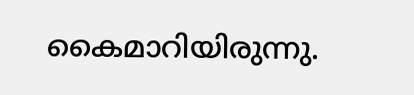കൈമാറിയിരുന്നു.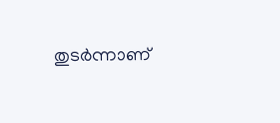തുടർന്നാണ്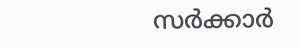സർക്കാർ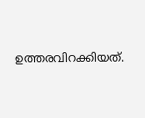ഉത്തരവിറക്കിയത്.